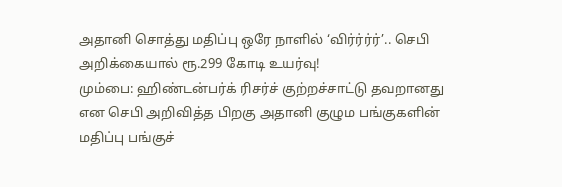அதானி சொத்து மதிப்பு ஒரே நாளில் ‘விர்ர்ர்ர்’.. செபி அறிக்கையால் ரூ.299 கோடி உயர்வு!
மும்பை: ஹிண்டன்பர்க் ரிசர்ச் குற்றச்சாட்டு தவறானது என செபி அறிவித்த பிறகு அதானி குழும பங்குகளின் மதிப்பு பங்குச்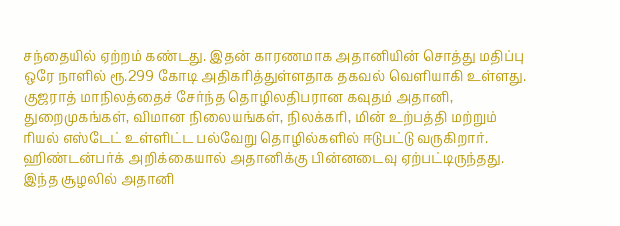சந்தையில் ஏற்றம் கண்டது. இதன் காரணமாக அதானியின் சொத்து மதிப்பு ஒரே நாளில் ரூ.299 கோடி அதிகரித்துள்ளதாக தகவல் வெளியாகி உள்ளது.
குஜராத் மாநிலத்தைச் சேர்ந்த தொழிலதிபரான கவுதம் அதானி, துறைமுகங்கள், விமான நிலையங்கள், நிலக்கரி, மின் உற்பத்தி மற்றும் ரியல் எஸ்டேட் உள்ளிட்ட பல்வேறு தொழில்களில் ஈடுபட்டு வருகிறார். ஹிண்டன்பர்க் அறிக்கையால் அதானிக்கு பின்னடைவு ஏற்பட்டிருந்தது. இந்த சூழலில் அதானி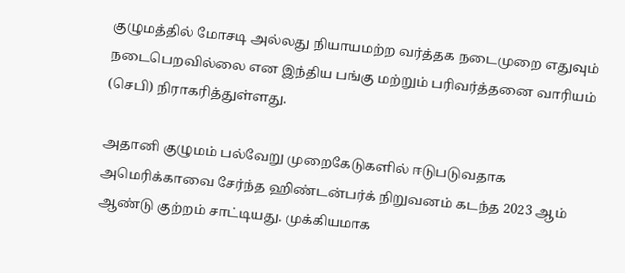குழுமத்தில் மோசடி அல்லது நியாயமற்ற வர்த்தக நடைமுறை எதுவும் நடைபெறவில்லை என இந்திய பங்கு மற்றும் பரிவர்த்தனை வாரியம் (செபி) நிராகரித்துள்ளது.

அதானி குழுமம் பல்வேறு முறைகேடுகளில் ஈடுபடுவதாக அமெரிக்காவை சேர்ந்த ஹிண்டன்பர்க் நிறுவனம் கடந்த 2023 ஆம் ஆண்டு குற்றம் சாட்டியது. முக்கியமாக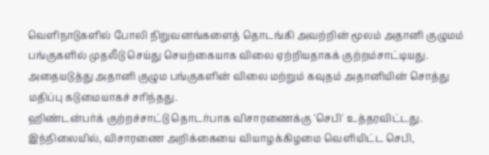வெளிநாடுகளில் போலி நிறுவனங்களைத் தொடங்கி அவற்றின் மூலம் அதானி குழுமம் பங்குகளில் முதலீடு செய்து செயற்கையாக விலை ஏற்றியதாகக் குற்றம்சாட்டியது. அதையடுத்து அதானி குழும பங்குகளின் விலை மற்றும் கவுதம் அதானியின் சொத்து மதிப்பு கடுமையாகச் சரிந்தது.
ஹிண்டன்பர்க் குற்றச்சாட்டு தொடர்பாக விசாரணைக்கு 'செபி' உத்தரவிட்டது. இந்நிலையில், விசாரணை அறிக்கையை வியாழக்கிழமை வெளியிட்ட செபி,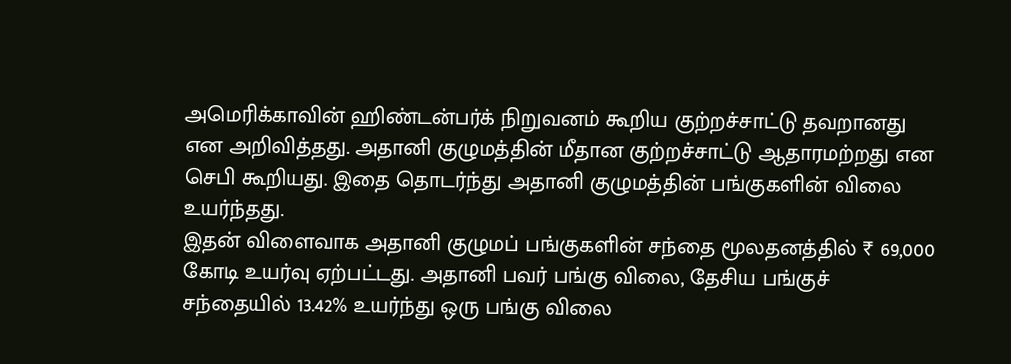அமெரிக்காவின் ஹிண்டன்பர்க் நிறுவனம் கூறிய குற்றச்சாட்டு தவறானது என அறிவித்தது. அதானி குழுமத்தின் மீதான குற்றச்சாட்டு ஆதாரமற்றது என செபி கூறியது. இதை தொடர்ந்து அதானி குழுமத்தின் பங்குகளின் விலை உயர்ந்தது.
இதன் விளைவாக அதானி குழுமப் பங்குகளின் சந்தை மூலதனத்தில் ₹ 69,000 கோடி உயர்வு ஏற்பட்டது. அதானி பவர் பங்கு விலை, தேசிய பங்குச் சந்தையில் 13.42% உயர்ந்து ஒரு பங்கு விலை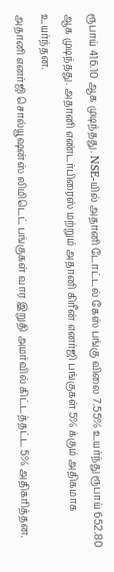ரூபாய் 416.10 ஆக முடிந்தது. NSE-யில் அதானி டோட்டல் கேஸ் பங்கு விலை 7.55% உயர்ந்து ரூபாய் 652.80 ஆக முடிந்தது. அதானி எண்டர்பிரைஸ் மற்றும் அதானி கிரீன் எனர்ஜி பங்குகள் 5% க்கும் அதிகமாக உயர்ந்தன.
அதானி எனர்ஜி சொல்யூஷன்ஸ் லிமிடெட் பங்குகள் வார இறுதி அமர்வில் கிட்டத்தட்ட 5% அதிகரித்தன.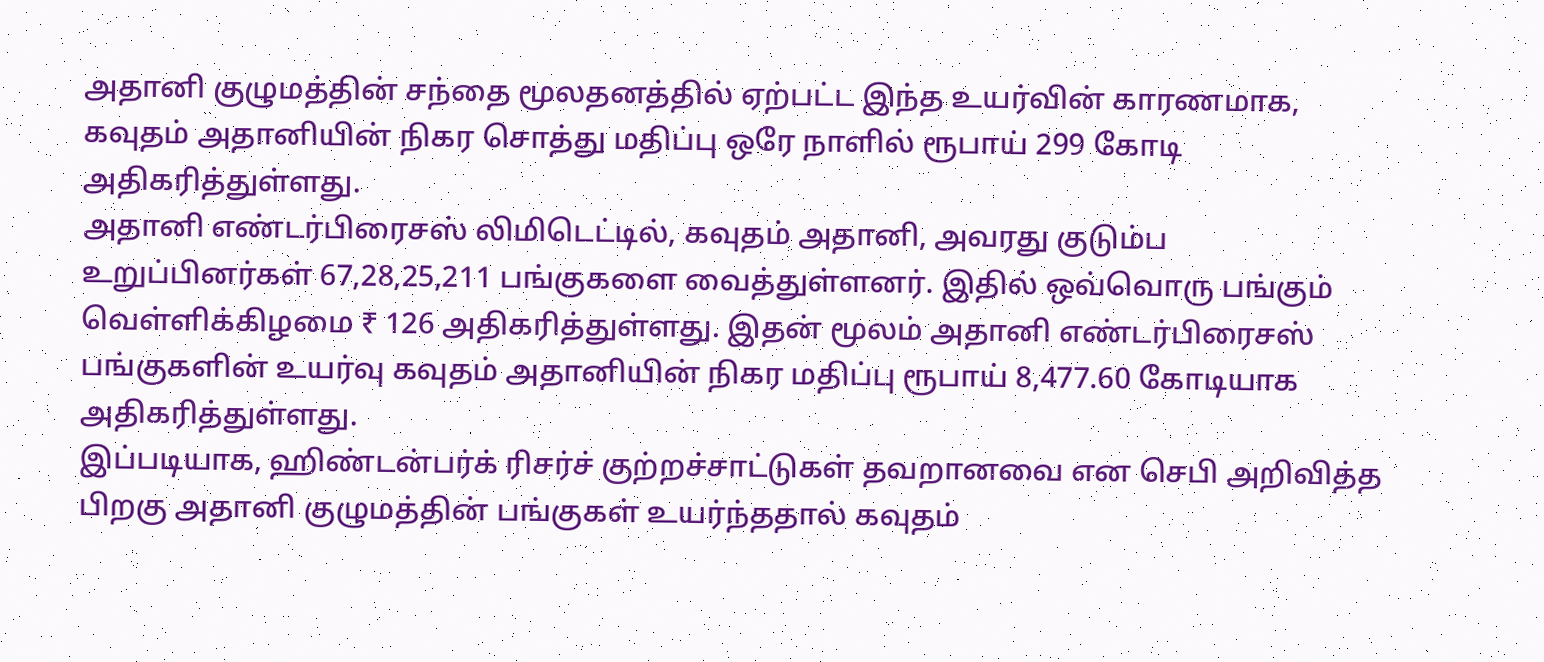அதானி குழுமத்தின் சந்தை மூலதனத்தில் ஏற்பட்ட இந்த உயர்வின் காரணமாக, கவுதம் அதானியின் நிகர சொத்து மதிப்பு ஒரே நாளில் ரூபாய் 299 கோடி அதிகரித்துள்ளது.
அதானி எண்டர்பிரைசஸ் லிமிடெட்டில், கவுதம் அதானி, அவரது குடும்ப உறுப்பினர்கள் 67,28,25,211 பங்குகளை வைத்துள்ளனர். இதில் ஒவ்வொரு பங்கும் வெள்ளிக்கிழமை ₹ 126 அதிகரித்துள்ளது. இதன் மூலம் அதானி எண்டர்பிரைசஸ் பங்குகளின் உயர்வு கவுதம் அதானியின் நிகர மதிப்பு ரூபாய் 8,477.60 கோடியாக அதிகரித்துள்ளது.
இப்படியாக, ஹிண்டன்பர்க் ரிசர்ச் குற்றச்சாட்டுகள் தவறானவை என செபி அறிவித்த பிறகு அதானி குழுமத்தின் பங்குகள் உயர்ந்ததால் கவுதம்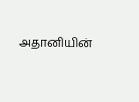அதானியின்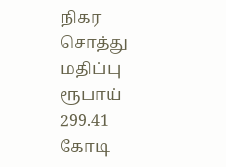நிகர சொத்து மதிப்பு ரூபாய் 299.41 கோடி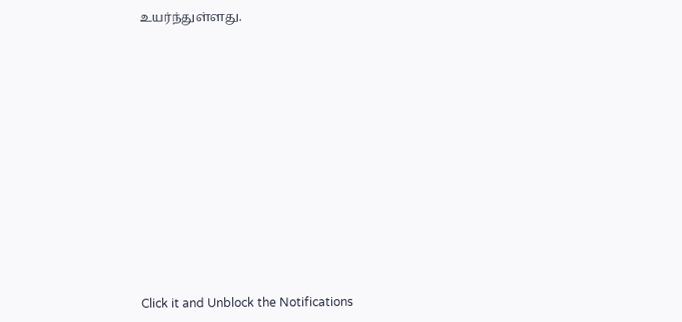உயர்ந்துள்ளது.












Click it and Unblock the Notifications